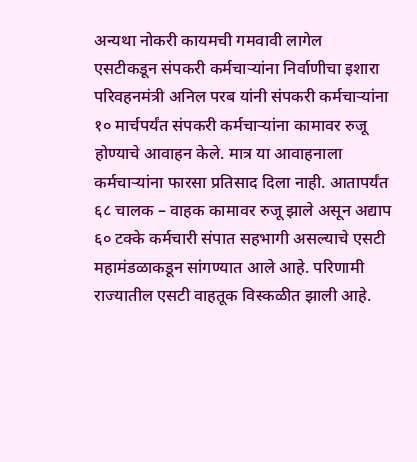अन्यथा नोकरी कायमची गमवावी लागेल
एसटीकडून संपकरी कर्मचाऱ्यांना निर्वाणीचा इशारा
परिवहनमंत्री अनिल परब यांनी संपकरी कर्मचाऱ्यांना १० मार्चपर्यंत संपकरी कर्मचाऱ्यांना कामावर रुजू होण्याचे आवाहन केले. मात्र या आवाहनाला कर्मचाऱ्यांना फारसा प्रतिसाद दिला नाही. आतापर्यंत ६८ चालक – वाहक कामावर रुजू झाले असून अद्याप ६० टक्के कर्मचारी संपात सहभागी असल्याचे एसटी महामंडळाकडून सांगण्यात आले आहे. परिणामी राज्यातील एसटी वाहतूक विस्कळीत झाली आहे.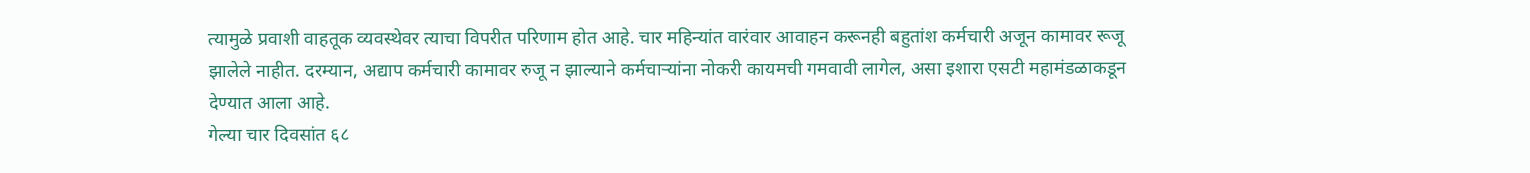त्यामुळे प्रवाशी वाहतूक व्यवस्थेवर त्याचा विपरीत परिणाम होत आहे. चार महिन्यांत वारंवार आवाहन करूनही बहुतांश कर्मचारी अजून कामावर रूजू झालेले नाहीत. दरम्यान, अद्याप कर्मचारी कामावर रुजू न झाल्याने कर्मचाऱ्यांना नोकरी कायमची गमवावी लागेल, असा इशारा एसटी महामंडळाकडून देण्यात आला आहे.
गेल्या चार दिवसांत ६८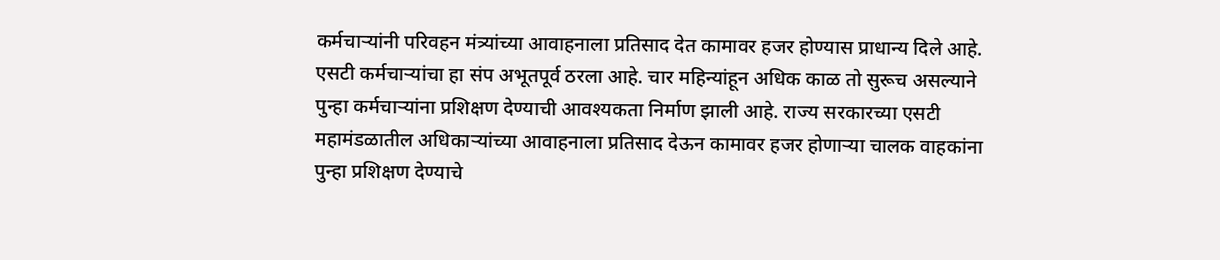कर्मचाऱ्यांनी परिवहन मंत्र्यांच्या आवाहनाला प्रतिसाद देत कामावर हजर होण्यास प्राधान्य दिले आहे. एसटी कर्मचाऱ्यांचा हा संप अभूतपूर्व ठरला आहे. चार महिन्यांहून अधिक काळ तो सुरूच असल्याने पुन्हा कर्मचाऱ्यांना प्रशिक्षण देण्याची आवश्यकता निर्माण झाली आहे. राज्य सरकारच्या एसटी महामंडळातील अधिकाऱ्यांच्या आवाहनाला प्रतिसाद देऊन कामावर हजर होणाऱ्या चालक वाहकांना पुन्हा प्रशिक्षण देण्याचे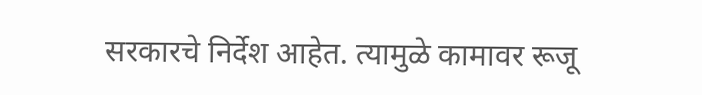सरकारचे निर्देश आहेत. त्यामुळे कामावर रूजू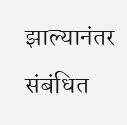झाल्यानंतर संबंधित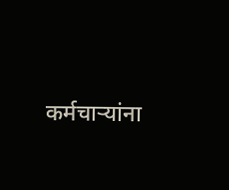कर्मचाऱ्यांना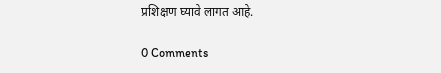प्रशिक्षण घ्यावे लागत आहे.

0 Comments